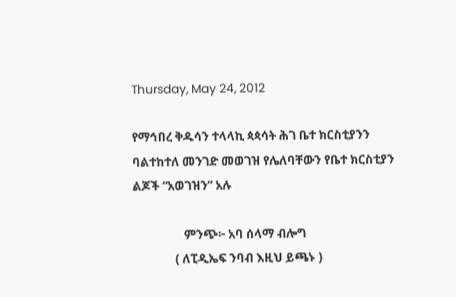Thursday, May 24, 2012

የማኅበረ ቅዱሳን ተላላኪ ጳጳሳት ሕገ ቤተ ክርስቲያንን ባልተከተለ መንገድ መወገዝ የሌለባቸውን የቤተ ክርስቲያን ልጆች “አወገዝን” አሉ

                 ምንጭ፦ አባ ሰላማ ብሎግ
              ( ለፒዲኤፍ ንባብ እዚህ ይጫኑ )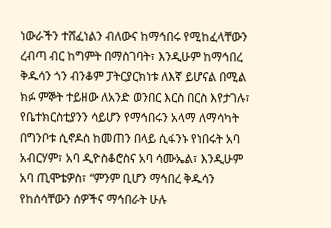ነውራችን ተሸፈነልን ብለውና ከማኅበሩ የሚከፈላቸውን ረብጣ ብር ከግምት በማስገባት፣ እንዲሁም ከማኅበረ ቅዱሳን ጎን ብንቆም ፓትርያርክነቱ ለእኛ ይሆናል በሚል ክፉ ምኞት ተይዘው ለአንድ ወንበር እርስ በርስ እየታገሉ፣ የቤተክርስቲያንን ሳይሆን የማኅበሩን አላማ ለማሳካት በግንቦቱ ሲኖዶስ ከመጠን በላይ ሲፋንኑ የነበሩት አባ አብርሃም፣ አባ ዲዮስቆሮስና አባ ሳሙኤል፣ እንዲሁም አባ ጢሞቴዎስ፣ “ምንም ቢሆን ማኅበረ ቅዱሳን የከሰሳቸውን ሰዎችና ማኅበራት ሁሉ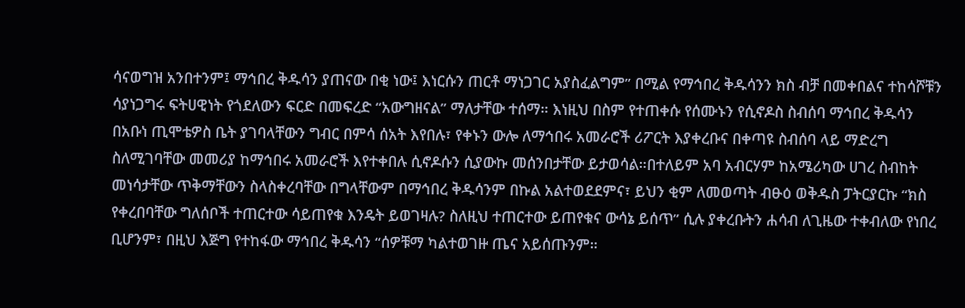ሳናወግዝ አንበተንም፤ ማኅበረ ቅዱሳን ያጠናው በቂ ነው፤ እነርሱን ጠርቶ ማነጋገር አያስፈልግም” በሚል የማኅበረ ቅዱሳንን ክስ ብቻ በመቀበልና ተከሳሾቹን ሳያነጋግሩ ፍትሀዊነት የጎደለውን ፍርድ በመፍረድ “አውግዘናል” ማለታቸው ተሰማ። እነዚህ በስም የተጠቀሱ የሰሙኑን የሲኖዶስ ስብሰባ ማኅበረ ቅዱሳን በአቡነ ጢሞቴዎስ ቤት ያገባላቸውን ግብር በምሳ ሰአት እየበሉ፣ የቀኑን ውሎ ለማኅበሩ አመራሮች ሪፖርት እያቀረቡና በቀጣዩ ስብሰባ ላይ ማድረግ ስለሚገባቸው መመሪያ ከማኅበሩ አመራሮች እየተቀበሉ ሲኖዶሱን ሲያውኩ መሰንበታቸው ይታወሳል።በተለይም አባ አብርሃም ከአሜሪካው ሀገረ ስብከት መነሳታቸው ጥቅማቸውን ስላስቀረባቸው በግላቸውም በማኅበረ ቅዱሳንም በኩል አልተወደደምና፣ ይህን ቂም ለመወጣት ብፁዕ ወቅዱስ ፓትርያርኩ “ክስ የቀረበባቸው ግለሰቦች ተጠርተው ሳይጠየቁ እንዴት ይወገዛሉ? ስለዚህ ተጠርተው ይጠየቁና ውሳኔ ይሰጥ” ሲሉ ያቀረቡትን ሐሳብ ለጊዜው ተቀብለው የነበረ ቢሆንም፣ በዚህ እጅግ የተከፋው ማኅበረ ቅዱሳን “ሰዎቹማ ካልተወገዙ ጤና አይሰጡንም።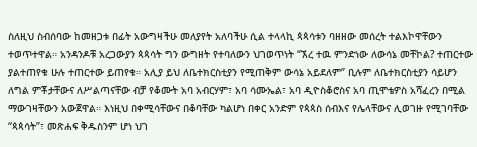ስለዚህ ስብሰባው ከመዘጋቱ በፊት አውግዛችሁ መለያየት አለባችሁ ሲል ተላላኪ ጳጳሳቱን ባዘዘው መሰረት ተልእኮዋቸውን ተወጥተዋል። አንዳንዶቹ አረጋውያን ጳጳሳት ግን ውግዘት የተባለውን ህገወጥነት “ኧረ ተዉ ምንድነው ለውሳኔ መቸኮል? ተጠርተው ያልተጠየቁ ሁሉ ተጠርተው ይጠየቁ። አሊያ ይህ ለቤተክርስቲያን የሚጠቅም ውሳኔ አይደለም” ቢሉም ለቤተክርስቲያን ሳይሆን ለግል ምቾታቸውና ለሥልጣናቸው ብቻ የቆሙት አባ አብርሃም፣ አባ ሳሙኤል፣ አባ ዲዮስቆሮስና አባ ጢሞቴዎስ አሻፈረን በሚል ማውገዛቸውን አውጀዋል። እነዚህ በቀሚሳቸውና በቆባቸው ካልሆነ በቀር አንድም የጳጳስ ሰብእና የሌላቸውና ሊወገዙ የሚገባቸው “ጳጳሳት”፣ መጽሐፍ ቅዱስንም ሆነ ህገ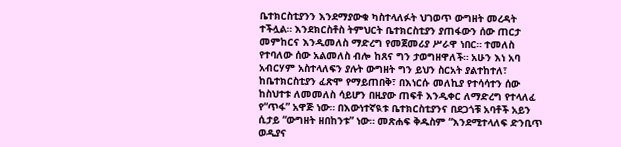ቤተክርስቲያንን እንደማያውቁ ካስተላለፉት ህገወጥ ውግዘት መረዳት ተችሏል። እንደክርስቶስ ትምህርት ቤተክርስቲያን ያጠፋውን ሰው ጠርታ መምከርና እንዲመለስ ማድረግ የመጀመሪያ ሥራዋ ነበር። ተመለስ የተባለው ሰው አልመለስ ብሎ ከጸና ግን ታወግዘዋለች። አሁን እነ አባ አብርሃም አስተላለፍን ያሉት ውግዘት ግን ይህን ስርአት ያልተከተለ፣ ከቤተክርስቲያን ፈጽሞ የማይጠበቅ፣ በእነርሱ መለኪያ የተሳሳተን ሰው ከስህተቱ ለመመለስ ሳይሆን በዚያው ጠፍቶ እንዲቀር ለማድረግ የተላለፈ የ“ጥፋ” አዋጅ ነው። በእውነተኛዪቱ ቤተክርስቲያንና በደጋጎቹ አባቶች አይን ሲታይ “ውግዘት ዘበከንቱ” ነው። መጽሐፍ ቅዱስም “እንደሚተላለፍ ድንቢጥ ወዲያና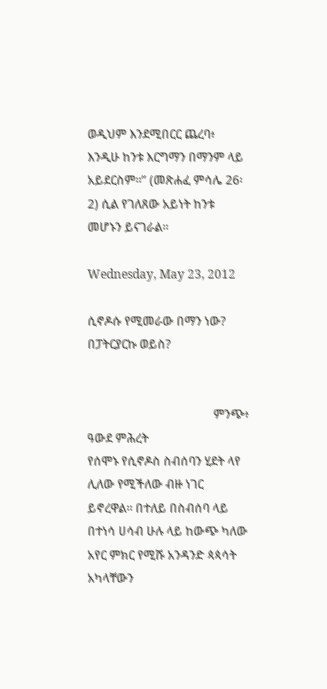ወዲህም እንደሚበርር ጨረባ፥ እንዲሁ ከንቱ እርግማን በማንም ላይ አይደርስም።” (መጽሐፈ ምሳሌ 26፡2) ሲል የገለጸው አይነት ከንቱ መሆኑን ይናገራል።

Wednesday, May 23, 2012

ሲኖዶሱ የሚመራው በማን ነው? በፓትርያርኩ ወይስ?


                                          ምንጭ፥ ዓውደ ምሕረት
የሰሞኑ የሲኖዶስ ስብሰባን ሂደት ላየ ሊለው የሚችለው ብዙ ነገር ይኖረዋል። በተለይ በስብሰባ ላይ በተነሳ ሀሳብ ሁሉ ላይ ከውጭ ካለው አየር ምክር የሚሹ አንዳንድ ጳጳሳት አካላቸውን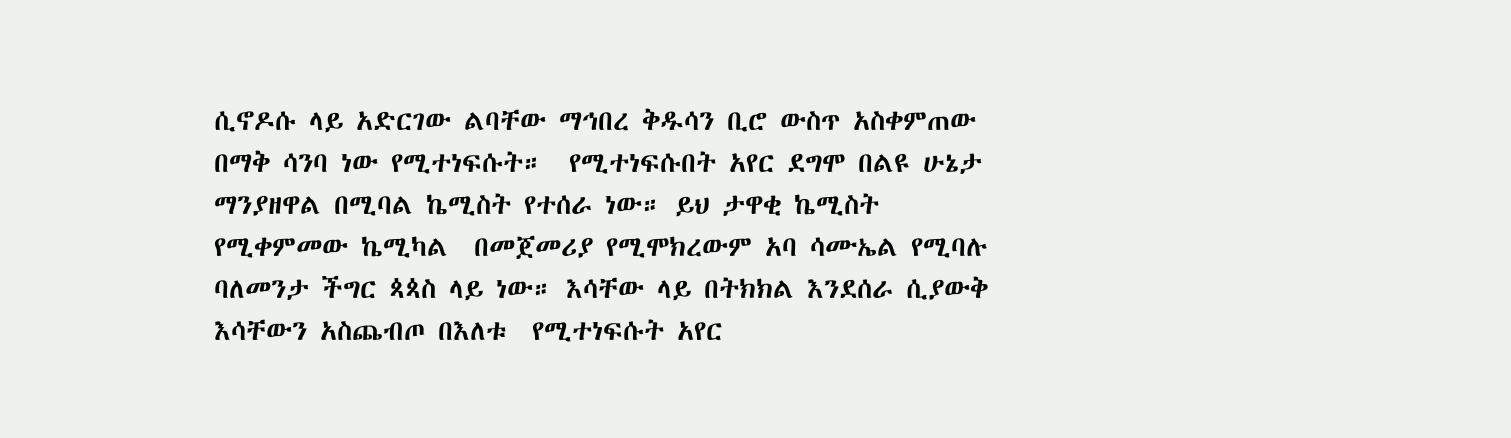ሲኖዶሱ ላይ አድርገው ልባቸው ማኅበረ ቅዱሳን ቢሮ ውስጥ አስቀምጠው በማቅ ሳንባ ነው የሚተነፍሱት።  የሚተነፍሱበት አየር ደግሞ በልዩ ሁኔታ ማንያዘዋል በሚባል ኬሚስት የተሰራ ነው። ይህ ታዋቂ ኬሚስት የሚቀምመው ኬሚካል  በመጀመሪያ የሚሞክረውም አባ ሳሙኤል የሚባሉ ባለመንታ ችግር ጳጳስ ላይ ነው። እሳቸው ላይ በትክክል እንደሰራ ሲያውቅ እሳቸውን አስጨብጦ በእለቱ  የሚተነፍሱት አየር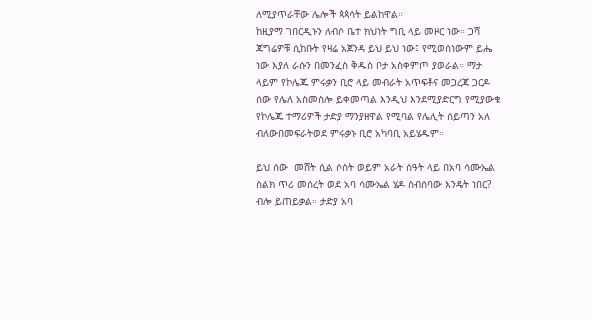ለሚያጥራቸው ሌሎች ጳጳሳት ይልከዋል።
ከዚያማ ገበርዲኑን ለብሶ ቤተ ክህነት ግቢ ላይ መዞር ነው። ጋሻ ጃግሬዎቹ ሲከቡት የዛሬ አጀንዳ ይህ ይህ ነው፤ የሚወሰነውም ይሔ ነው እያለ ራሱን በመንፈስ ቅዱስ ቦታ አስቀምጦ ያወራል። ማታ ላይም የኮሌጁ ምሩቃን ቢሮ ላይ መብራት አጥፍቶና መጋረጃ ጋርዶ ሰው የሌለ አስመስሎ ይቀመጣል እንዲህ እንደሚያድርግ የሚያውቁ የኮሌጁ ተማሪዎች ታድያ ማንያዘዋል የሚባል የሌሊት ሰይጣን አለ ብለውበመፍራትወደ ምሩቃኑ ቢሮ አካባቢ አይሄዱም።

ይህ ሰው  መሸት ሲል ሶስት ወይም አራት ሰዓት ላይ በአባ ሳሙኤል ስልክ ጥሪ መሰረት ወደ አባ ሳሙኤል ሄዶ ስብሰባው እንዴት ነበር? ብሎ ይጠይቃል። ታድያ አባ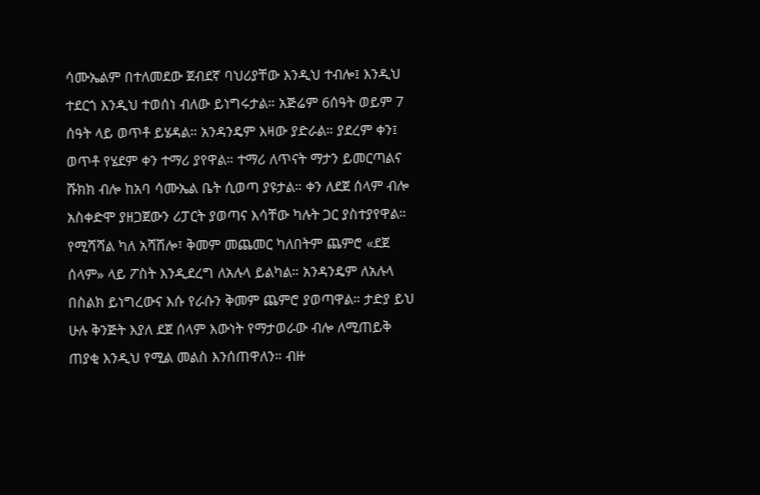ሳሙኤልም በተለመደው ጀብደኛ ባህሪያቸው እንዲህ ተብሎ፤ እንዲህ ተደርጎ እንዲህ ተወሰነ ብለው ይነግሩታል። አጅሬም 6ሰዓት ወይም 7 ሰዓት ላይ ወጥቶ ይሄዳል። አንዳንዴም እዛው ያድራል። ያደረም ቀን፤ ወጥቶ የሄደም ቀን ተማሪ ያየዋል። ተማሪ ለጥናት ማታን ይመርጣልና ሹክክ ብሎ ከአባ ሳሙኤል ቤት ሲወጣ ያዩታል። ቀን ለደጀ ሰላም ብሎ አስቀድሞ ያዘጋጀውን ሪፓርት ያወጣና እሳቸው ካሉት ጋር ያስተያየዋል። የሚሻሻል ካለ አሻሽሎ፣ ቅመም መጨመር ካለበትም ጨምሮ «ደጀ ሰላም» ላይ ፖስት እንዲደረግ ለአሉላ ይልካል። አንዳንዴም ለአሉላ በስልክ ይነግረውና እሱ የራሱን ቅመም ጨምሮ ያወጣዋል። ታድያ ይህ ሁሉ ቅንጅት እያለ ደጀ ሰላም እውነት የማታወራው ብሎ ለሚጠይቅ ጠያቂ እንዲህ የሚል መልስ እንሰጠዋለን። ብዙ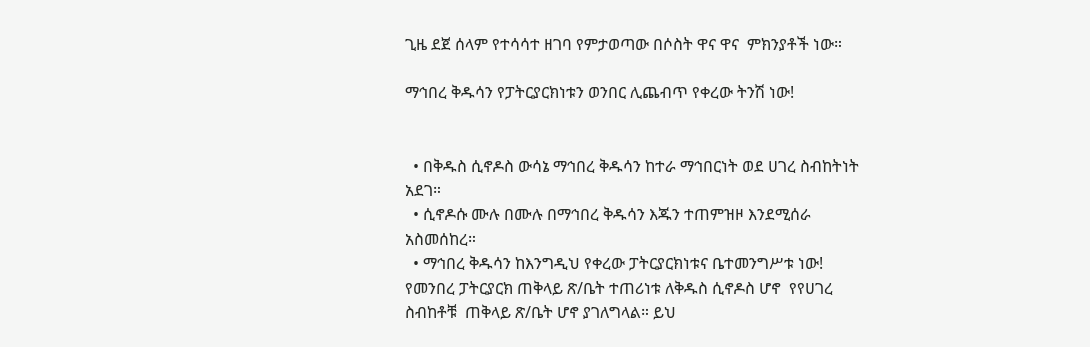ጊዜ ደጀ ሰላም የተሳሳተ ዘገባ የምታወጣው በሶስት ዋና ዋና  ምክንያቶች ነው።

ማኅበረ ቅዱሳን የፓትርያርክነቱን ወንበር ሊጨብጥ የቀረው ትንሽ ነው!


  • በቅዱስ ሲኖዶስ ውሳኔ ማኅበረ ቅዱሳን ከተራ ማኅበርነት ወደ ሀገረ ስብከትነት  አደገ።
  • ሲኖዶሱ ሙሉ በሙሉ በማኅበረ ቅዱሳን እጁን ተጠምዝዞ እንደሚሰራ አስመሰከረ።
  • ማኅበረ ቅዱሳን ከእንግዲህ የቀረው ፓትርያርክነቱና ቤተመንግሥቱ ነው!
የመንበረ ፓትርያርክ ጠቅላይ ጽ/ቤት ተጠሪነቱ ለቅዱስ ሲኖዶስ ሆኖ  የየሀገረ ስብከቶቹ  ጠቅላይ ጽ/ቤት ሆኖ ያገለግላል። ይህ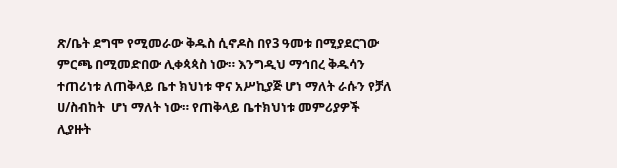ጽ/ቤት ደግሞ የሚመራው ቅዱስ ሲኖዶስ በየ3 ዓመቱ በሚያደርገው ምርጫ በሚመድበው ሊቀጳጳስ ነው። እንግዲህ ማኅበረ ቅዱሳን ተጠሪነቱ ለጠቅላይ ቤተ ክህነቱ ዋና አሥኪያጅ ሆነ ማለት ራሱን የቻለ ሀ/ስብከት  ሆነ ማለት ነው። የጠቅላይ ቤተክህነቱ መምሪያዎች ሊያዙት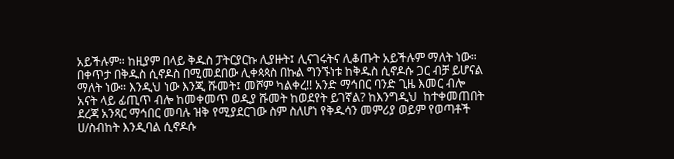አይችሉም። ከዚያም በላይ ቅዱስ ፓትርያርኩ ሊያዙት፤ ሊናገሩትና ሊቆጡት አይችሉም ማለት ነው። በቀጥታ በቅዱስ ሲኖዶስ በሚመደበው ሊቀጳጳስ በኩል ግንኙነቱ ከቅዱስ ሲኖዶሱ ጋር ብቻ ይሆናል ማለት ነው። እንዲህ ነው እንጂ ሹመት፤ መሾም ካልቀረ!! አንድ ማኅበር ባንድ ጊዜ እመር ብሎ አናት ላይ ፊጢጥ ብሎ ከመቀመጥ ወዲያ ሹመት ከወደየት ይገኛል? ከእንግዲህ  ከተቀመጠበት ደረጃ አንጻር ማኅበር መባሉ ዝቅ የሚያደርገው ስም ስለሆነ የቅዱሳን መምሪያ ወይም የወጣቶች ሀ/ስብከት እንዲባል ሲኖዶሱ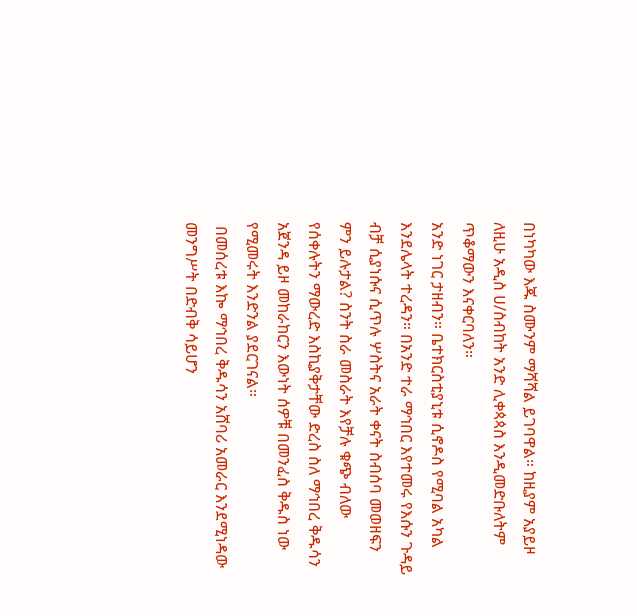በነካካው እጁ ስሙንም ማሻሻል ይገባዋል። ከዚያም አያይዞ ለዚሁ አዲስ ሀ/ስብከት አንድ ሊቀጳጳስ እንዲመድቡለትም ጥቆማውን እናቀርባለን።
አንድ ነገር ታዘብን። ቤተክርስቲያኒቱ ሲኖዶስ የሚባል አካል እንደሌላት ተረዳን። በአንድ ተራ ማኅበር እየተመሩ የእሱን ጉዳይ ብቻ ሲያነሱና ሲጥሉ ሦስትና አራት ቀናት ስብሰባ መወዘፍን ምን ይሉታል? ስንት ስራ መስራት እየቻሉ ቁጭ ብለው የሰቀሉትን ማውረድ እስኪያቅታቸው ድረስ ስለ ማኅበረ ቅዱሳን አጀንዳ ይዞ መከራከርን እውነት ሰዎቹ በመንፈስ ቅዱስ ነው የሚመሩት እንድንል ያደርገናል።
 በመሰረቱ እኰ ማኅበረ ቅዱሳን አሸባሪ አመራር እንደሚነዳው መንግሥት በድብቅ ሳይሆን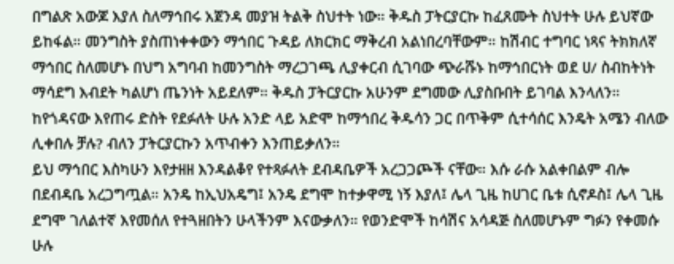በግልጽ አውጆ እያለ ስለማኅበሩ አጀንዳ መያዝ ትልቅ ስህተት ነው። ቅዱስ ፓትርያርኩ ከፈጸሙት ስህተት ሁሉ ይህኛው ይከፋል። መንግስት ያስጠነቀቀውን ማኅበር ጉዳይ ለክርክር ማቅረብ አልነበረባቸውም። ከሽብር ተግባር ነጻና ትክክለኛ ማኅበር ስለመሆኑ በህግ አግባብ ከመንግስት ማረጋገጫ ሊያቀርብ ሲገባው ጭራሹኑ ከማኅበርነት ወደ ሀ/ ስብከትነት ማሳደግ እብደት ካልሆነ ጤንነት አይደለም። ቅዱስ ፓትርያርኩ አሁንም ደግመው ሊያስቡበት ይገባል እንላለን። ከየጎዳናው እየጠሩ ድስት የደፉለት ሁሉ አንድ ላይ አድሞ ከማኅበረ ቅዱሳን ጋር በጥቅም ሲተሳሰር እንዴት አሜን ብለው ሊቀበሉ ቻሉ? ብለን ፓትርያርኩን አጥብቀን እንጠይቃለን።
ይህ ማኅበር እስካሁን እየታዘዘ እንዳልቆየ የተጻፉለት ደብዳቤዎች አረጋጋጮች ናቸው። እሱ ራሱ አልቀበልም ብሎ በደብዳቤ አረጋግጧል። አንዴ ከኢህአዴግ፤ አንዴ ደግሞ ከተቃዋሚ ነኝ እያለ፤ ሌላ ጊዜ ከሀገር ቤቱ ሲኖዶስ፤ ሌላ ጊዜ ደግሞ ገለልተኛ እየመሰለ የተጓዘበትን ሁላችንም እናውቃለን። የወንድሞች ከሳሽና አሳዳጅ ስለመሆኑም ግፉን የቀመሱ ሁሉ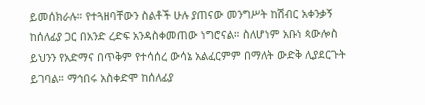ይመሰክራሉ። የተጓዘባቸውን ስልቶች ሁሉ ያጠናው መንግሥት ከሽብር አቀንቃኝ  ከሰለፊያ ጋር በአንድ ረድፍ አንዳስቀመጠው ነግሮናል። ስለሆነም አቡነ ጳውሎስ ይህንን የአድማና በጥቅም የተሳሰረ ውሳኔ አልፈርምም በማለት ውድቅ ሊያደርጉት ይገባል። ማኅበሩ አስቀድሞ ከሰለፊያ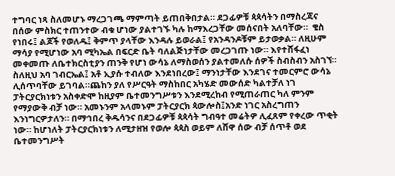ተግባር ነጻ ስለመሆኑ ማረጋገጫ ማምጣት ይጠበቅበታል። ደጋፊዎቹ ጳጳሳትን በማስረጃና በሰው ምስክር ተጠንተው ብቁ ሆነው ያልተገኙ ካሉ ከማእረጋቸው መሰናበት አለባቸው።  ቄስ የነበሩ፤ ልጆች የወለዱ፤ ቅምጥ ያላቸው እንዳሉ ይወራል፤ የአንዳንዶቹም ይታወቃል። ለዚሁም ማሳያ የሚሆነው አባ ሚካኤል በፍርድ ቤት ባለልጅነታቸው መረጋገጡ ነው። እየተሸፋፈነ መቀመጡ ለቤተክርስቲያን ጠንቅ የሆነ ውሳኔ ለማስወሰን ያልተመለሱ ሰዎች ስብስብን አስገኘ። ስለዚህ አባ ገብርኤል፤ አቶ ኢያሱ ተብለው እንደነበረው፤ ማንነታቸው እንደገና ተመርምሮ ውሳኔ ሊሰጥባቸው ይገባል።ጨከን ያለ የሥርዓት ማስከበር አካሄድ መውሰድ ካልተቻለ ነገ ፓትርያርክነቱን አስቀድሞ ከዚያም ቤተመንግሥቱን እንደሚረከብ የሚጠራጠር ካለ ምንም የማያውቅ ብቻ ነው። አመኑንም አላመኑም ፓትርያርክ ጳውሎስ፤አንድ ነገር አስረግጠን እንነግርዎታለን። በማኅበረ ቅዱሳንና በደጋፊዎቹ ጳጳሳት ግብዓተ መሬትዎ ሊፈጸም የቀረው ጥቂት ነው። ከሆነለት ፓትርያርክነቱን ለሚታዘዝ የወሎ ጳጳስ ወይም ለሸዋ ሰው ብቻ ሰጥቶ ወደ ቤተመንግሥት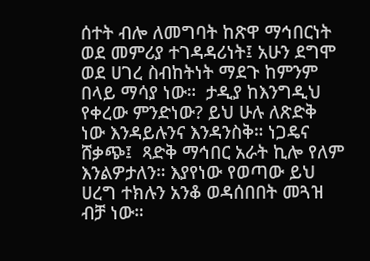ሰተት ብሎ ለመግባት ከጽዋ ማኅበርነት ወደ መምሪያ ተገዳዳሪነት፤ አሁን ደግሞ ወደ ሀገረ ስብከትነት ማደጉ ከምንም በላይ ማሳያ ነው።  ታዲያ ከእንግዲህ የቀረው ምንድነው? ይህ ሁሉ ለጽድቅ ነው እንዳይሉንና እንዳንስቅ። ነጋዴና ሸቃጭ፤  ጻድቅ ማኅበር አራት ኪሎ የለም እንልዎታለን። እያየነው የወጣው ይህ ሀረግ ተክሉን አንቆ ወዳሰበበት መጓዝ ብቻ ነው።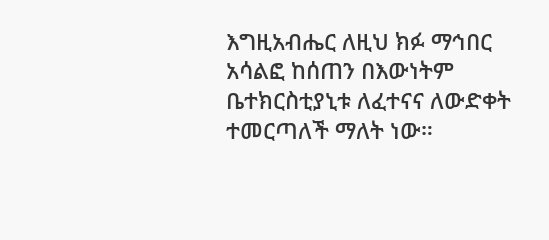እግዚአብሔር ለዚህ ክፉ ማኅበር አሳልፎ ከሰጠን በእውነትም ቤተክርስቲያኒቱ ለፈተናና ለውድቀት ተመርጣለች ማለት ነው።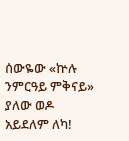ሰውዬው «ኵሉ ንምርዓይ ምቅናይ» ያለው ወዶ አይደለም ለካ!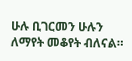ሁሉ ቢገርመን ሁሉን ለማየት መቆየት ብለናል።